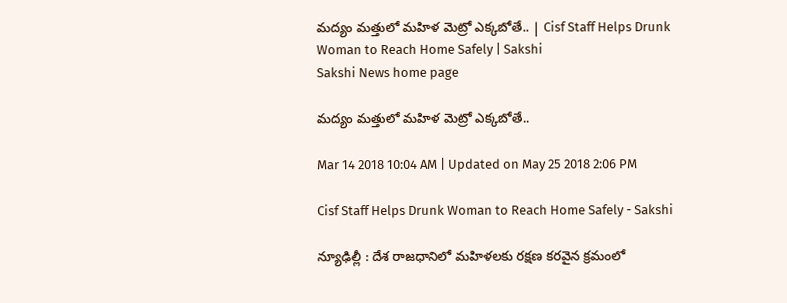మద్యం మత్తులో మహిళ మెట్రో ఎక్కబోతే.. | Cisf Staff Helps Drunk Woman to Reach Home Safely | Sakshi
Sakshi News home page

మద్యం మత్తులో మహిళ మెట్రో ఎక్కబోతే..

Mar 14 2018 10:04 AM | Updated on May 25 2018 2:06 PM

Cisf Staff Helps Drunk Woman to Reach Home Safely - Sakshi

న్యూఢిల్లీ : దేశ రాజధానిలో మహిళలకు రక్షణ కరవైన క్రమంలో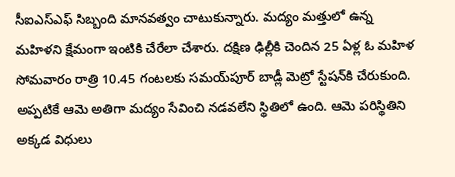సీఐఎస్‌ఎఫ్‌ సిబ్బంది మానవత్వం చాటుకున్నారు. మద్యం మత్తులో ఉన్న మహిళని క్షేమంగా ఇంటికి చేరేలా చేశారు. దక్షిణ ఢిల్లీకి చెందిన 25 ఏళ్ల ఓ మహిళ సోమవారం రాత్రి 10.45 గంటలకు సమయ్‌పూర్‌ బాడ్లీ మెట్రో స్టేషన్‌కి చేరుకుంది. అప్పటికే ఆమె అతిగా మద్యం సేవించి నడవలేని స్థితిలో ఉంది. ఆమె పరిస్థితిని అక్కడ విధులు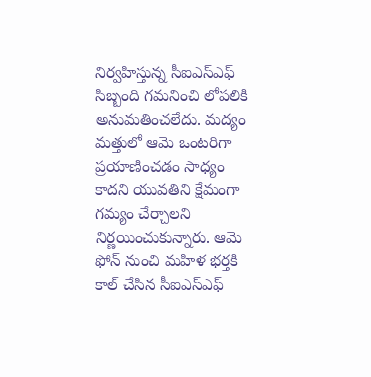నిర్వహిస్తున్న సీఐఎస్‌ఎఫ్‌ సిబ్బంది గమనించి లోపలికి అనుమతించలేదు. మద్యం మత్తులో ఆమె ఒంటరిగా ప్రయాణించడం సాధ్యం కాదని యువతిని క్షేమంగా గమ్యం చేర్చాలని నిర్ణయించుకున్నారు. ఆమె ఫోన్‌ నుంచి మహిళ భర్తకి కాల్‌ చేసిన సీఐఎస్‌ఎఫ్‌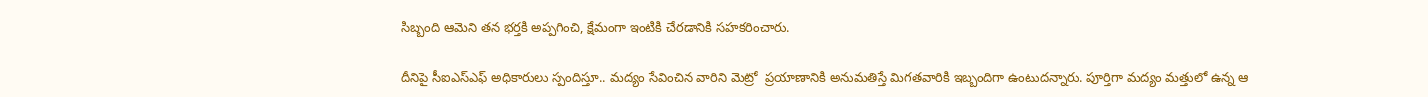సిబ్బంది ఆమెని తన భర్తకి అప్పగించి, క్షేమంగా ఇంటికి చేరడానికి సహకరించారు.

దీనిపై సీఐఎస్‌ఎఫ్‌ అధికారులు స్పందిస్తూ.. మద్యం సేవించిన వారిని మెట్రో  ప్రయాణానికి అనుమతిస్తే మిగతవారికి ఇబ్బందిగా ఉంటుదన్నారు. పూర్తిగా మద్యం మత్తులో ఉన్న ఆ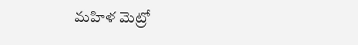మహిళ మెట్రో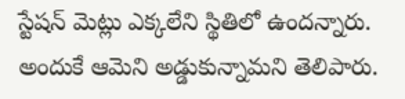స్టేషన్‌ మెట్లు ఎక్కలేని స్థితిలో ఉందన్నారు. అందుకే ఆమెని అడ్డుకున్నామని తెలిపారు.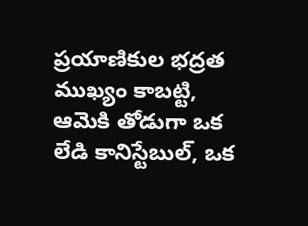ప్రయాణికుల భద్రత ముఖ్యం కాబట్టి, ఆమెకి తోడుగా ఒక లేడి కానిస్టేబుల్‌, ఒక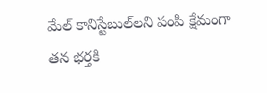మేల్‌ కానిస్టేబుల్‌లని పంపి క్షేమంగా తన భర్తకి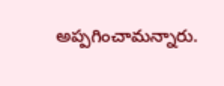అప్పగించామన్నారు.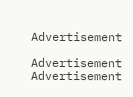Advertisement

Advertisement
Advertisement